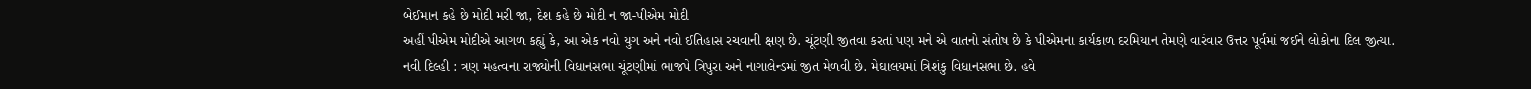બેઈમાન કહે છે મોદી મરી જા, દેશ કહે છે મોદી ન જા-પીએમ મોદી
અહીં પીએમ મોદીએ આગળ કહ્યું કે, આ એક નવો યુગ અને નવો ઈતિહાસ રચવાની ક્ષણ છે. ચૂંટણી જીતવા કરતાં પણ મને એ વાતનો સંતોષ છે કે પીએમના કાર્યકાળ દરમિયાન તેમણે વારંવાર ઉત્તર પૂર્વમાં જઈને લોકોના દિલ જીત્યા.
નવી દિલ્હી : ત્રણ મહત્વના રાજ્યોની વિધાનસભા ચૂંટણીમાં ભાજપે ત્રિપુરા અને નાગાલેન્ડમાં જીત મેળવી છે. મેઘાલયમાં ત્રિશંકુ વિધાનસભા છે. હવે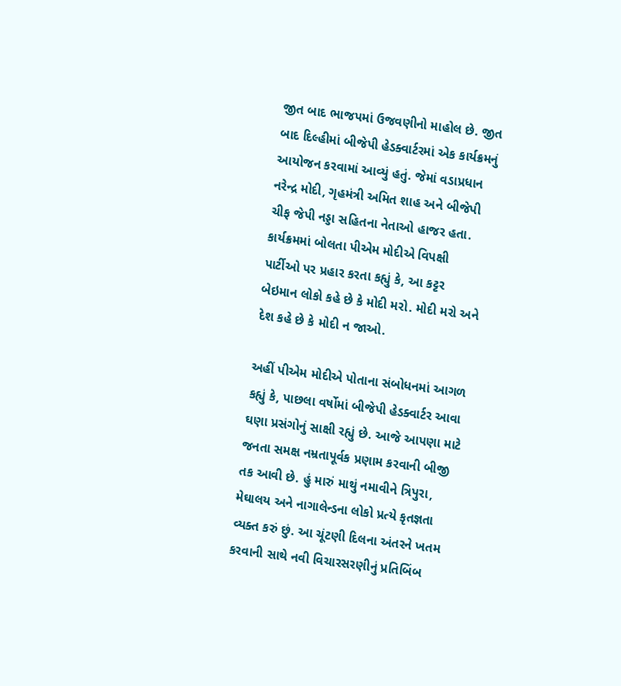જીત બાદ ભાજપમાં ઉજવણીનો માહોલ છે. જીત બાદ દિલ્હીમાં બીજેપી હેડક્વાર્ટરમાં એક કાર્યક્રમનું આયોજન કરવામાં આવ્યું હતું. જેમાં વડાપ્રધાન નરેન્દ્ર મોદી, ગૃહમંત્રી અમિત શાહ અને બીજેપી ચીફ જેપી નડ્ડા સહિતના નેતાઓ હાજર હતા. કાર્યક્રમમાં બોલતા પીએમ મોદીએ વિપક્ષી પાર્ટીઓ પર પ્રહાર કરતા કહ્યું કે, આ કટ્ટર બેઇમાન લોકો કહે છે કે મોદી મરો. મોદી મરો અને દેશ કહે છે કે મોદી ન જાઓ.

અહીં પીએમ મોદીએ પોતાના સંબોધનમાં આગળ કહ્યું કે, પાછલા વર્ષોમાં બીજેપી હેડક્વાર્ટર આવા ઘણા પ્રસંગોનું સાક્ષી રહ્યું છે. આજે આપણા માટે જનતા સમક્ષ નમ્રતાપૂર્વક પ્રણામ કરવાની બીજી તક આવી છે. હું મારું માથું નમાવીને ત્રિપુરા, મેઘાલય અને નાગાલેન્ડના લોકો પ્રત્યે કૃતજ્ઞતા વ્યક્ત કરું છું. આ ચૂંટણી દિલના અંતરને ખતમ કરવાની સાથે નવી વિચારસરણીનું પ્રતિબિંબ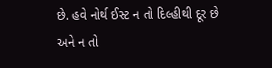છે. હવે નોર્થ ઈસ્ટ ન તો દિલ્હીથી દૂર છે અને ન તો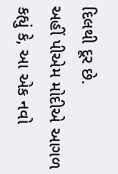દિલથી દૂર છે.
અહીં પીએમ મોદીએ આગળ કહ્યું કે, આ એક નવો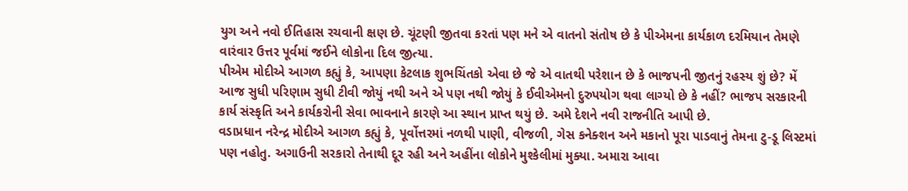યુગ અને નવો ઈતિહાસ રચવાની ક્ષણ છે. ચૂંટણી જીતવા કરતાં પણ મને એ વાતનો સંતોષ છે કે પીએમના કાર્યકાળ દરમિયાન તેમણે વારંવાર ઉત્તર પૂર્વમાં જઈને લોકોના દિલ જીત્યા.
પીએમ મોદીએ આગળ કહ્યું કે, આપણા કેટલાક શુભચિંતકો એવા છે જે એ વાતથી પરેશાન છે કે ભાજપની જીતનું રહસ્ય શું છે? મેં આજ સુધી પરિણામ સુધી ટીવી જોયું નથી અને એ પણ નથી જોયું કે ઈવીએમનો દુરુપયોગ થવા લાગ્યો છે કે નહીં? ભાજપ સરકારની કાર્ય સંસ્કૃતિ અને કાર્યકરોની સેવા ભાવનાને કારણે આ સ્થાન પ્રાપ્ત થયું છે. અમે દેશને નવી રાજનીતિ આપી છે.
વડાપ્રધાન નરેન્દ્ર મોદીએ આગળ કહ્યું કે, પૂર્વોત્તરમાં નળથી પાણી, વીજળી, ગેસ કનેક્શન અને મકાનો પૂરા પાડવાનું તેમના ટુ-ડૂ લિસ્ટમાં પણ નહોતુ. અગાઉની સરકારો તેનાથી દૂર રહી અને અહીંના લોકોને મુશ્કેલીમાં મુક્યા. અમારા આવા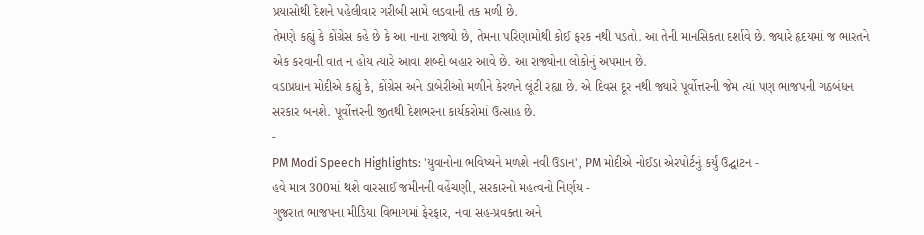પ્રયાસોથી દેશને પહેલીવાર ગરીબી સામે લડવાની તક મળી છે.
તેમણે કહ્યું કે કોંગ્રેસ કહે છે કે આ નાના રાજ્યો છે, તેમના પરિણામોથી કોઈ ફરક નથી પડતો. આ તેની માનસિકતા દર્શાવે છે. જ્યારે હૃદયમાં જ ભારતને એક કરવાની વાત ન હોય ત્યારે આવા શબ્દો બહાર આવે છે. આ રાજ્યોના લોકોનું અપમાન છે.
વડાપ્રધાન મોદીએ કહ્યું કે, કોંગ્રેસ અને ડાબેરીઓ મળીને કેરળને લૂંટી રહ્યા છે. એ દિવસ દૂર નથી જ્યારે પૂર્વોત્તરની જેમ ત્યાં પણ ભાજપની ગઠબંધન સરકાર બનશે. પૂર્વોત્તરની જીતથી દેશભરના કાર્યકરોમાં ઉત્સાહ છે.
-
PM Modi Speech Highlights: 'યુવાનોના ભવિષ્યને મળશે નવી ઉડાન', PM મોદીએ નોઈડા એરપોર્ટનું કર્યું ઉદ્ઘાટન -
હવે માત્ર 300માં થશે વારસાઈ જમીનની વહેંચણી, સરકારનો મહત્વનો નિર્ણય -
ગુજરાત ભાજપના મીડિયા વિભાગમાં ફેરફાર, નવા સહ-પ્રવક્તા અને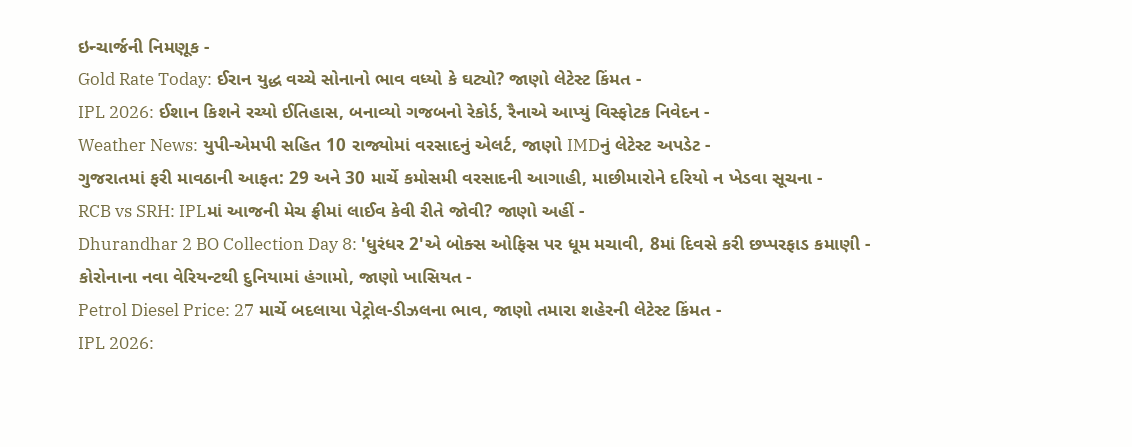ઇન્ચાર્જની નિમણૂક -
Gold Rate Today: ઈરાન યુદ્ધ વચ્ચે સોનાનો ભાવ વધ્યો કે ઘટ્યો? જાણો લેટેસ્ટ કિંમત -
IPL 2026: ઈશાન કિશને રચ્યો ઈતિહાસ, બનાવ્યો ગજબનો રેકોર્ડ, રૈનાએ આપ્યું વિસ્ફોટક નિવેદન -
Weather News: યુપી-એમપી સહિત 10 રાજ્યોમાં વરસાદનું એલર્ટ, જાણો IMDનું લેટેસ્ટ અપડેટ -
ગુજરાતમાં ફરી માવઠાની આફત: 29 અને 30 માર્ચે કમોસમી વરસાદની આગાહી, માછીમારોને દરિયો ન ખેડવા સૂચના -
RCB vs SRH: IPLમાં આજની મેચ ફ્રીમાં લાઈવ કેવી રીતે જોવી? જાણો અહીં -
Dhurandhar 2 BO Collection Day 8: 'ધુરંધર 2'એ બોક્સ ઓફિસ પર ધૂમ મચાવી, 8માં દિવસે કરી છપ્પરફાડ કમાણી -
કોરોનાના નવા વેરિયન્ટથી દુનિયામાં હંગામો, જાણો ખાસિયત -
Petrol Diesel Price: 27 માર્ચે બદલાયા પેટ્રોલ-ડીઝલના ભાવ, જાણો તમારા શહેરની લેટેસ્ટ કિંમત -
IPL 2026: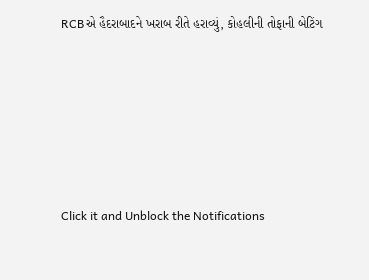RCBએ હૈદરાબાદને ખરાબ રીતે હરાવ્યું, કોહલીની તોફાની બેટિંગ







Click it and Unblock the Notifications